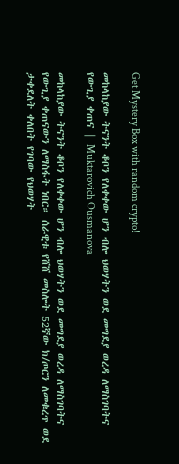Get Mystery Box with random crypto!

መከላከያው ትናንት ቆቦን የለቀቀው ሆን ብሎ ህወሃትን ወደ መግደያ ወረዳ ለማስገባትና የውጊያ ቀጠና | Muktarovich Ousmanova

መከላከያው ትናንት ቆቦን የለቀቀው ሆን ብሎ ህወሃትን ወደ መግደያ ወረዳ ለማስገባትና የውጊያ ቀጠናውን ለማስፋት ነበር። ሰራዊቱ የሸሸ መስሎት 52ኛው ክ/ጦርን ለመቁረጥ ወደ ታቀደለት ቀለበት የገባው የህወሃት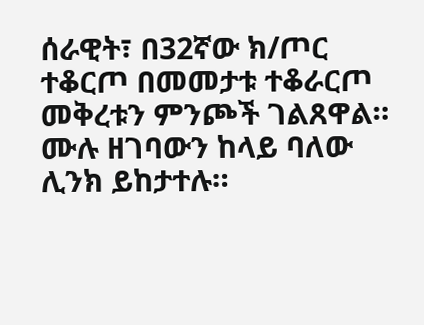ሰራዊት፣ በ32ኛው ክ/ጦር ተቆርጦ በመመታቱ ተቆራርጦ መቅረቱን ምንጮች ገልጸዋል። ሙሉ ዘገባውን ከላይ ባለው ሊንክ ይከታተሉ።